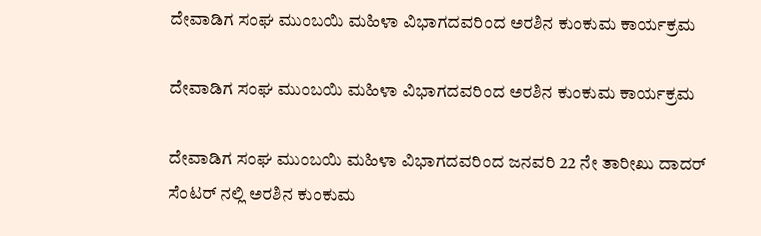ದೇವಾಡಿಗ ಸಂಘ ಮುಂಬಯಿ ಮಹಿಳಾ ವಿಭಾಗದವರಿಂದ ಅರಶಿನ ಕುಂಕುಮ ಕಾರ್ಯಕ್ರಮ

ದೇವಾಡಿಗ ಸಂಘ ಮುಂಬಯಿ ಮಹಿಳಾ ವಿಭಾಗದವರಿಂದ ಅರಶಿನ ಕುಂಕುಮ ಕಾರ್ಯಕ್ರಮ

ದೇವಾಡಿಗ ಸಂಘ ಮುಂಬಯಿ ಮಹಿಳಾ ವಿಭಾಗದವರಿಂದ ಜನವರಿ 22 ನೇ ತಾರೀಖು ದಾದರ್ ಸೆಂಟರ್ ನಲ್ಲಿ ಅರಶಿನ ಕುಂಕುಮ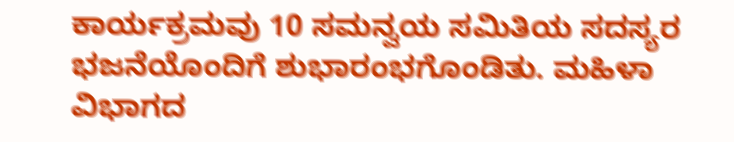ಕಾರ್ಯಕ್ರಮವು 10 ಸಮನ್ವಯ ಸಮಿತಿಯ ಸದಸ್ಯರ ಭಜನೆಯೊಂದಿಗೆ ಶುಭಾರಂಭಗೊಂಡಿತು. ಮಹಿಳಾ ವಿಭಾಗದ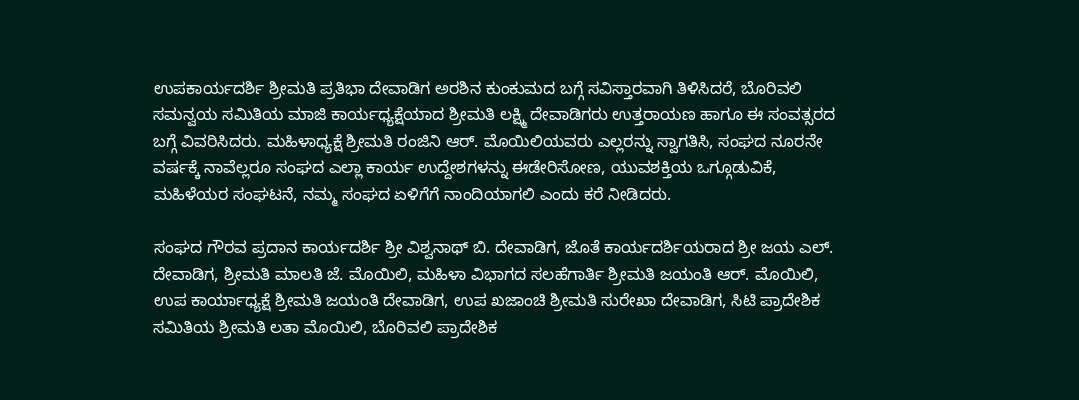ಉಪಕಾರ್ಯದರ್ಶಿ ಶ್ರೀಮತಿ ಪ್ರತಿಭಾ ದೇವಾಡಿಗ ಅರಶಿನ ಕುಂಕುಮದ ಬಗ್ಗೆ ಸವಿಸ್ತಾರವಾಗಿ ತಿಳಿಸಿದರೆ, ಬೊರಿವಲಿ ಸಮನ್ವಯ ಸಮಿತಿಯ ಮಾಜಿ ಕಾರ್ಯಧ್ಯಕ್ಷೆಯಾದ ಶ್ರೀಮತಿ ಲಕ್ಷ್ಮಿ ದೇವಾಡಿಗರು ಉತ್ತರಾಯಣ ಹಾಗೂ ಈ ಸಂವತ್ಸರದ ಬಗ್ಗೆ ವಿವರಿಸಿದರು. ಮಹಿಳಾಧ್ಯಕ್ಷೆ ಶ್ರೀಮತಿ ರಂಜಿನಿ ಆರ್. ಮೊಯಿಲಿಯವರು ಎಲ್ಲರನ್ನು ಸ್ವಾಗತಿಸಿ, ಸಂಘದ ನೂರನೇ ವರ್ಷಕ್ಕೆ ನಾವೆಲ್ಲರೂ ಸಂಘದ ಎಲ್ಲಾ ಕಾರ್ಯ ಉದ್ದೇಶಗಳನ್ನು ಈಡೇರಿಸೋಣ, ಯುವಶಕ್ತಿಯ ಒಗ್ಗೂಡುವಿಕೆ, ಮಹಿಳೆಯರ ಸಂಘಟನೆ, ನಮ್ಮ ಸಂಘದ ಏಳಿಗೆಗೆ ನಾಂದಿಯಾಗಲಿ ಎಂದು ಕರೆ ನೀಡಿದರು.

ಸಂಘದ ಗೌರವ ಪ್ರದಾನ ಕಾರ್ಯದರ್ಶಿ ಶ್ರೀ ವಿಶ್ವನಾಥ್ ಬಿ. ದೇವಾಡಿಗ, ಜೊತೆ ಕಾರ್ಯದರ್ಶಿಯರಾದ ಶ್ರೀ ಜಯ ಎಲ್. ದೇವಾಡಿಗ, ಶ್ರೀಮತಿ ಮಾಲತಿ ಜೆ. ಮೊಯಿಲಿ, ಮಹಿಳಾ ವಿಭಾಗದ ಸಲಹೆಗಾರ್ತಿ ಶ್ರೀಮತಿ ಜಯಂತಿ ಆರ್. ಮೊಯಿಲಿ, ಉಪ ಕಾರ್ಯಾಧ್ಯಕ್ಷೆ ಶ್ರೀಮತಿ ಜಯಂತಿ ದೇವಾಡಿಗ, ಉಪ ಖಜಾಂಚಿ ಶ್ರೀಮತಿ ಸುರೇಖಾ ದೇವಾಡಿಗ, ಸಿಟಿ ಪ್ರಾದೇಶಿಕ ಸಮಿತಿಯ ಶ್ರೀಮತಿ ಲತಾ ಮೊಯಿಲಿ, ಬೊರಿವಲಿ ಪ್ರಾದೇಶಿಕ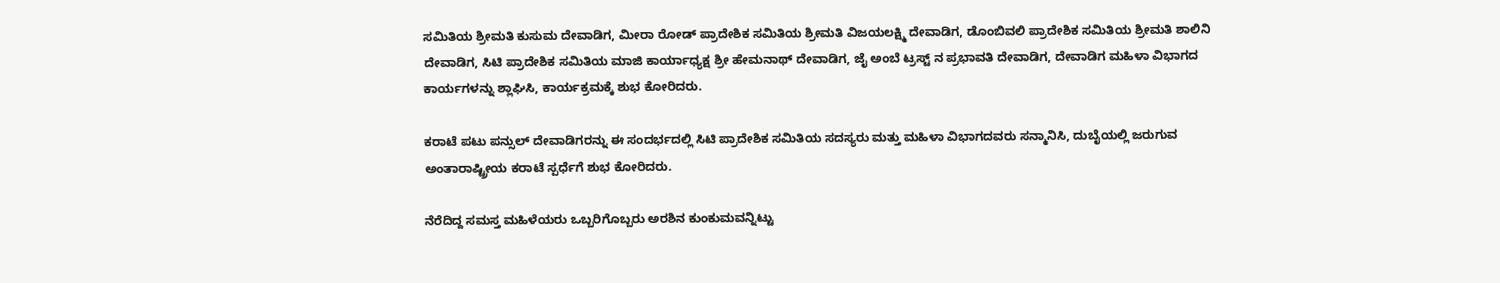ಸಮಿತಿಯ ಶ್ರೀಮತಿ ಕುಸುಮ ದೇವಾಡಿಗ, ಮೀರಾ ರೋಡ್ ಪ್ರಾದೇಶಿಕ ಸಮಿತಿಯ ಶ್ರೀಮತಿ ವಿಜಯಲಕ್ಷ್ಮಿ ದೇವಾಡಿಗ, ಡೊಂಬಿವಲಿ ಪ್ರಾದೇಶಿಕ ಸಮಿತಿಯ ಶ್ರೀಮತಿ ಶಾಲಿನಿ ದೇವಾಡಿಗ, ಸಿಟಿ ಪ್ರಾದೇಶಿಕ ಸಮಿತಿಯ ಮಾಜಿ ಕಾರ್ಯಾಧ್ಯಕ್ಷ ಶ್ರೀ ಹೇಮನಾಥ್ ದೇವಾಡಿಗ, ಜೈ ಅಂಬೆ ಟ್ರಸ್ಟ್ ನ ಪ್ರಭಾವತಿ ದೇವಾಡಿಗ, ದೇವಾಡಿಗ ಮಹಿಳಾ ವಿಭಾಗದ ಕಾರ್ಯಗಳನ್ನು ಶ್ಲಾಘಿಸಿ, ಕಾರ್ಯಕ್ರಮಕ್ಕೆ ಶುಭ ಕೋರಿದರು.

ಕರಾಟೆ ಪಟು ಪನ್ಸುಲ್ ದೇವಾಡಿಗರನ್ನು ಈ ಸಂದರ್ಭದಲ್ಲಿ ಸಿಟಿ ಪ್ರಾದೇಶಿಕ ಸಮಿತಿಯ ಸದಸ್ಯರು ಮತ್ತು ಮಹಿಳಾ ವಿಭಾಗದವರು ಸನ್ಮಾನಿಸಿ, ದುಬೈಯಲ್ಲಿ ಜರುಗುವ ಅಂತಾರಾಷ್ಟ್ರೀಯ ಕರಾಟೆ ಸ್ಪರ್ಧೆಗೆ ಶುಭ ಕೋರಿದರು.

ನೆರೆದಿದ್ದ ಸಮಸ್ತ ಮಹಿಳೆಯರು ಒಬ್ಬರಿಗೊಬ್ಬರು ಅರಶಿನ ಕುಂಕುಮವನ್ನಿಟ್ಟು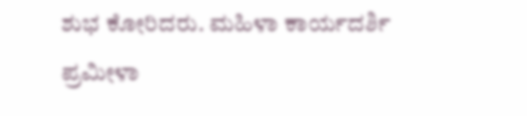ಶುಭ ಕೋರಿದರು. ಮಹಿಳಾ ಕಾರ್ಯದರ್ಶಿ ಪ್ರಮೀಳಾ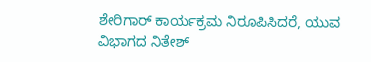ಶೇರಿಗಾರ್ ಕಾರ್ಯಕ್ರಮ ನಿರೂಪಿಸಿದರೆ, ಯುವ ವಿಭಾಗದ ನಿತೇಶ್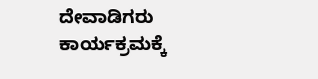ದೇವಾಡಿಗರು ಕಾರ್ಯಕ್ರಮಕ್ಕೆ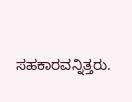ಸಹಕಾರವನ್ನಿತ್ತರು.